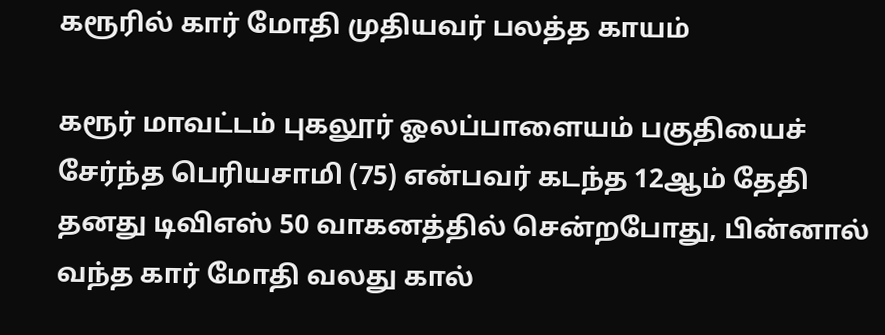கரூரில் கார் மோதி முதியவர் பலத்த காயம்

கரூர் மாவட்டம் புகலூர் ஓலப்பாளையம் பகுதியைச் சேர்ந்த பெரியசாமி (75) என்பவர் கடந்த 12ஆம் தேதி தனது டிவிஎஸ் 50 வாகனத்தில் சென்றபோது, பின்னால் வந்த கார் மோதி வலது கால்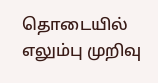தொடையில் எலும்பு முறிவு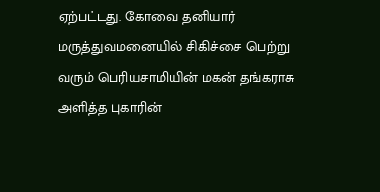ஏற்பட்டது. கோவை தனியார் மருத்துவமனையில் சிகிச்சை பெற்று வரும் பெரியசாமியின் மகன் தங்கராசு அளித்த புகாரின்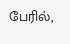பேரில்,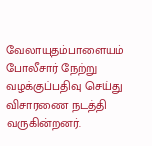வேலாயுதம்பாளையம் போலீசார் நேற்று வழக்குப்பதிவு செய்து விசாரணை நடத்தி வருகின்றனர்.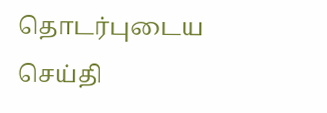தொடர்புடைய செய்தி